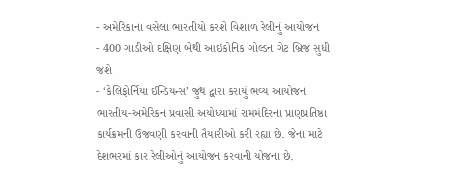- અમેરિકાના વસેલા ભારતીયો કરશે વિશાળ રેલીનું આયોજન
- 400 ગાડીઓ દક્ષિણ બેથી આઇકોનિક ગોલ્ડન ગેટ બ્રિજ સુધી જશે
- ‘કેલિફોર્નિયા ઈન્ડિયન્સ’ જુથ દ્વારા કરાયું ભવ્ય આયોજન
ભારતીય-અમેરિકન પ્રવાસી અયોધ્યામાં રામમંદિરના પ્રાણપ્રતિષ્ઠા કાર્યક્રમની ઉજવણી કરવાની તૈયારીઓ કરી રહ્યા છે. જેના માટે દેશભરમાં કાર રેલીઓનું આયોજન કરવાની યોજના છે.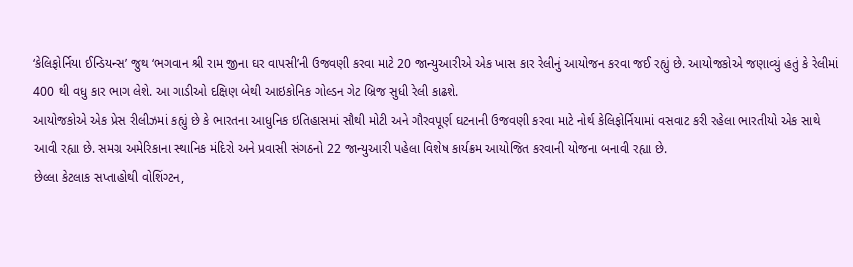‘કેલિફોર્નિયા ઈન્ડિયન્સ’ જુથ ‘ભગવાન શ્રી રામ જીના ઘર વાપસી’ની ઉજવણી કરવા માટે 20 જાન્યુઆરીએ એક ખાસ કાર રેલીનું આયોજન કરવા જઈ રહ્યું છે. આયોજકોએ જણાવ્યું હતું કે રેલીમાં 400 થી વધુ કાર ભાગ લેશે. આ ગાડીઓ દક્ષિણ બેથી આઇકોનિક ગોલ્ડન ગેટ બ્રિજ સુધી રેલી કાઢશે.
આયોજકોએ એક પ્રેસ રીલીઝમાં કહ્યું છે કે ભારતના આધુનિક ઇતિહાસમાં સૌથી મોટી અને ગૌરવપૂર્ણ ઘટનાની ઉજવણી કરવા માટે નોર્થ કેલિફોર્નિયામાં વસવાટ કરી રહેલા ભારતીયો એક સાથે આવી રહ્યા છે. સમગ્ર અમેરિકાના સ્થાનિક મંદિરો અને પ્રવાસી સંગઠનો 22 જાન્યુઆરી પહેલા વિશેષ કાર્યક્રમ આયોજિત કરવાની યોજના બનાવી રહ્યા છે.
છેલ્લા કેટલાક સપ્તાહોથી વોશિંગ્ટન,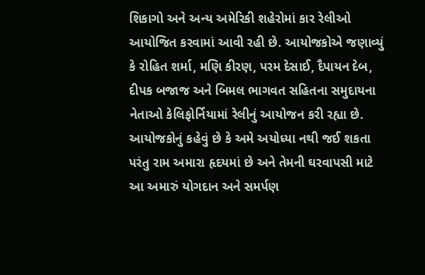શિકાગો અને અન્ય અમેરિકી શહેરોમાં કાર રેલીઓ આયોજિત કરવામાં આવી રહી છે. આયોજકોએ જણાવ્યું કે રોહિત શર્મા, મણિ કીરણ, પરમ દેસાઈ, દૈપાયન દેબ, દીપક બજાજ અને બિમલ ભાગવત સહિતના સમુદાયના નેતાઓ કેલિફોર્નિયામાં રેલીનું આયોજન કરી રહ્યા છે.
આયોજકોનું કહેવું છે કે અમે અયોધ્યા નથી જઈ શકતા પરંતુ રામ અમારા હૃદયમાં છે અને તેમની ઘરવાપસી માટે આ અમારું યોગદાન અને સમર્પણ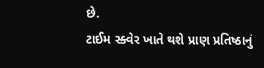છે.
ટાઈમ સ્ક્વેર ખાતે થશે પ્રાણ પ્રતિષ્ઠાનું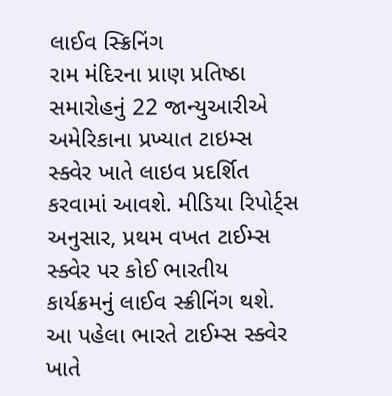લાઈવ સ્ક્રિનિંગ
રામ મંદિરના પ્રાણ પ્રતિષ્ઠા સમારોહનું 22 જાન્યુઆરીએ અમેરિકાના પ્રખ્યાત ટાઇમ્સ સ્ક્વેર ખાતે લાઇવ પ્રદર્શિત કરવામાં આવશે. મીડિયા રિપોર્ટ્સ અનુસાર, પ્રથમ વખત ટાઈમ્સ સ્ક્વેર પર કોઈ ભારતીય કાર્યક્રમનું લાઈવ સ્ક્રીનિંગ થશે. આ પહેલા ભારતે ટાઈમ્સ સ્ક્વેર ખાતે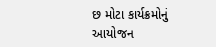છ મોટા કાર્યક્રમોનું આયોજન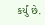કર્યું છે.